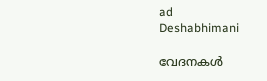ad
Deshabhimani

വേദനകൾ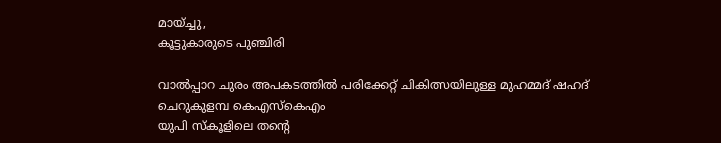മായ്ച്ചു,
കൂട്ടുകാരുടെ പുഞ്ചിരി

വാൽപ്പാറ ചുരം അപകടത്തിൽ പരിക്കേറ്റ് ചികിത്സയിലുള്ള മുഹമ്മദ് ഷഹദ്‌ ചെറുകുളമ്പ കെഎസ്‌കെഎം
യുപി സ്കൂളിലെ തന്റെ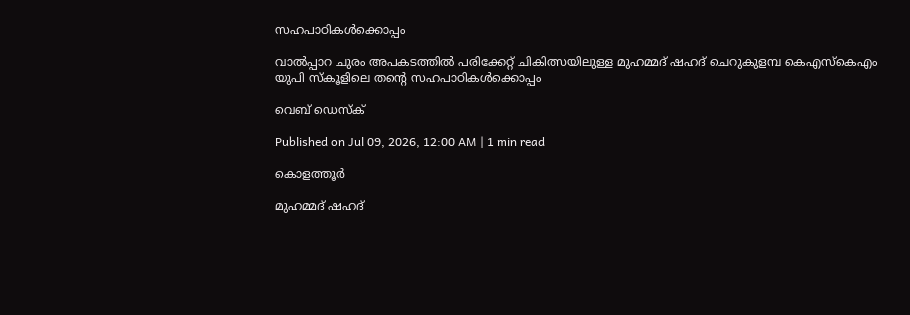സഹപാഠികൾക്കൊപ്പം

വാൽപ്പാറ ചുരം അപകടത്തിൽ പരിക്കേറ്റ് ചികിത്സയിലുള്ള മുഹമ്മദ് ഷഹദ്‌ ചെറുകുളമ്പ കെഎസ്‌കെഎം
യുപി സ്കൂളിലെ തന്റെ സഹപാഠികൾക്കൊപ്പം

വെബ് ഡെസ്ക്

Published on Jul 09, 2026, 12:00 AM | 1 min read

കൊളത്തൂർ

മുഹമ്മദ് ഷഹദ്‌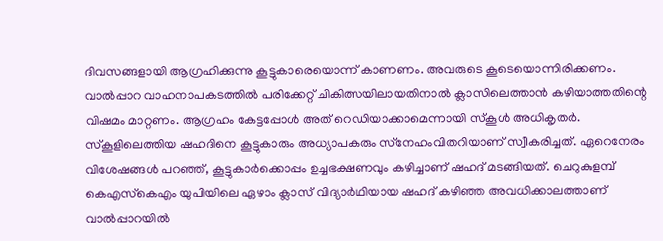ദിവസങ്ങളായി ആഗ്രഹിക്കുന്നു കൂട്ടുകാരെയൊന്ന്‌ കാണണം. അവരുടെ കൂടെയൊന്നിരിക്കണം. വാൽപ്പാറ വാഹനാപകടത്തിൽ പരിക്കേറ്റ് ചികിത്സയിലായതിനാൽ ക്ലാസിലെത്താൻ കഴിയാത്തതിന്റെ വിഷമം മാറ്റണം. ആഗ്രഹം കേട്ടപ്പോൾ അത്‌ റെഡിയാക്കാമെന്നായി സ്‌കൂൾ അധികൃതർ. സ്‌കൂളിലെത്തിയ ഷഹദിനെ കൂട്ടുകാരും അധ്യാപകരും സ്‌നേഹംവിതറിയാണ്‌ സ്വീകരിച്ചത്‌. ഏറെനേരം വിശേഷങ്ങൾ പറഞ്ഞ്‌, കൂട്ടുകാർക്കൊപ്പം ഉച്ചഭക്ഷണവും കഴിച്ചാണ്‌ ഷഹദ്‌ മടങ്ങിയത്‌. ചെറുകുളമ്പ്‌ കെഎസ്‌കെഎം യുപിയിലെ ഏഴാം ക്ലാസ്‌ വിദ്യാർഥിയായ ഷഹദ്‌ കഴിഞ്ഞ അവധിക്കാലത്താണ്‌ വാൽപ്പാറയിൽ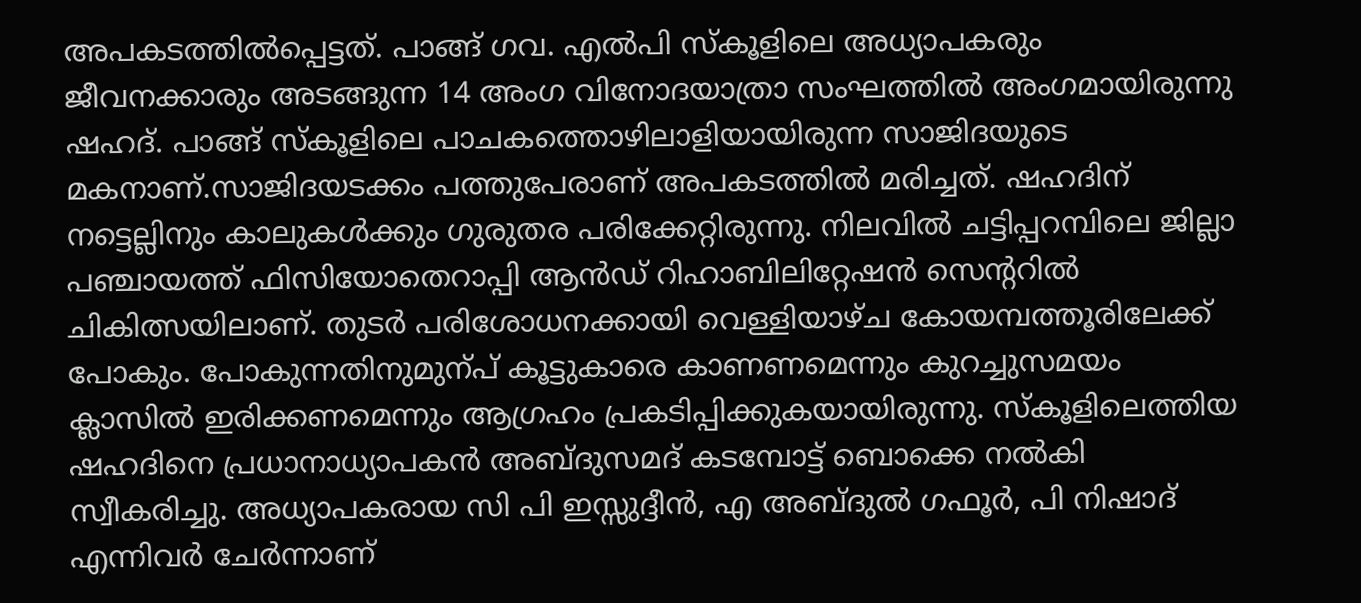അപകടത്തിൽപ്പെട്ടത്‌. പാങ്ങ് ഗവ. എൽപി സ്കൂളിലെ അധ്യാപകരും ജീവനക്കാരും അടങ്ങുന്ന 14 അംഗ വിനോദയാത്രാ സംഘത്തിൽ അംഗമായിരുന്നു ഷഹദ്‌. പാങ്ങ്‌ സ്കൂളിലെ പാചകത്തൊഴിലാളിയായിരുന്ന സാജിദയുടെ മകനാണ്‌.സാജിദയടക്കം പത്തുപേരാണ്‌ അപകടത്തിൽ മരിച്ചത്‌. ഷഹദിന്‌ നട്ടെല്ലിനും കാലുകൾക്കും ഗുരുതര പരിക്കേറ്റിരുന്നു. നിലവിൽ ചട്ടിപ്പറമ്പിലെ ജില്ലാ പഞ്ചായത്ത് ഫിസിയോതെറാപ്പി ആൻഡ്‌ റിഹാബിലിറ്റേഷൻ സെന്ററിൽ ചികിത്സയിലാണ്. തുടർ പരിശോധനക്കായി വെള്ളിയാഴ്ച കോയമ്പത്തൂരിലേക്ക് പോകും. പോകുന്നതിനുമുന്പ്‌ കൂട്ടുകാരെ കാണണമെന്നും കുറച്ചുസമയം ക്ലാസിൽ ഇരിക്കണമെന്നും ആഗ്രഹം പ്രകടിപ്പിക്കുകയായിരുന്നു. സ്കൂളിലെത്തിയ ഷഹദിനെ പ്രധാനാധ്യാപകൻ അബ്ദുസമദ് കടമ്പോട്ട് ബൊക്കെ നൽകി സ്വീകരിച്ചു. അധ്യാപകരായ സി പി ഇസ്സുദ്ദീൻ, എ അബ്ദുൽ ഗഫൂർ, പി നിഷാദ് എന്നിവർ ചേർന്നാണ്‌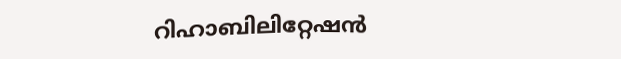റിഹാബിലിറ്റേഷൻ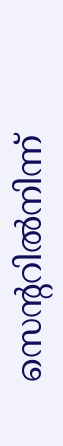സെന്ററിൽനിന്ന്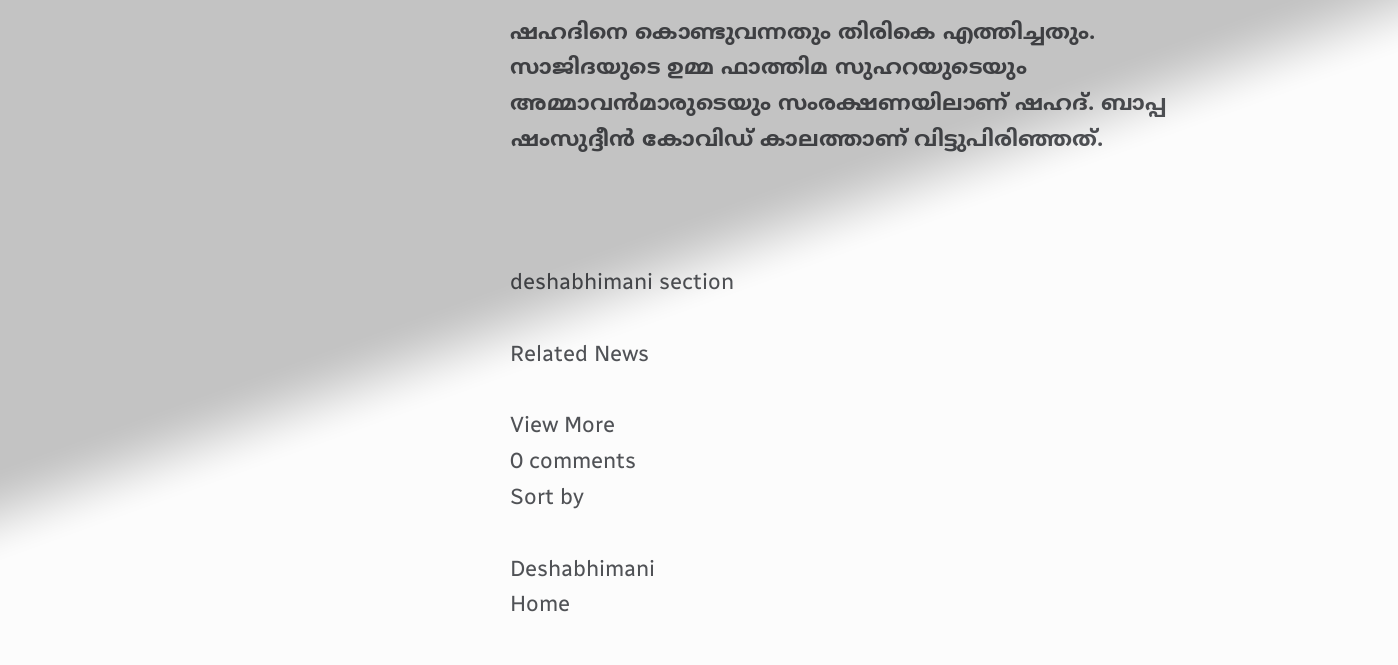ഷഹദിനെ കൊണ്ടുവന്നതും തിരികെ എത്തിച്ചതും. സാജിദയുടെ ഉമ്മ ഫാത്തിമ സുഹറയുടെയും അമ്മാവൻമാരുടെയും സംരക്ഷണയിലാണ് ഷഹദ്‌. ബാപ്പ ഷംസുദ്ദീൻ കോവിഡ് കാലത്താണ്‌ വിട്ടുപിരിഞ്ഞത്‌.



deshabhimani section

Related News

View More
0 comments
Sort by

Deshabhimani
Home